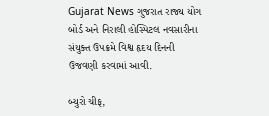Gujarat News ગુજરાત રાજ્ય યોગ બોર્ડ અને નિરાલી હોસ્પિટલ નવસારીના સંયુક્ત ઉપક્રમે વિશ્વ હૃદય દિનની ઉજવણી કરવામાં આવી.

બ્યુરો ચીફ,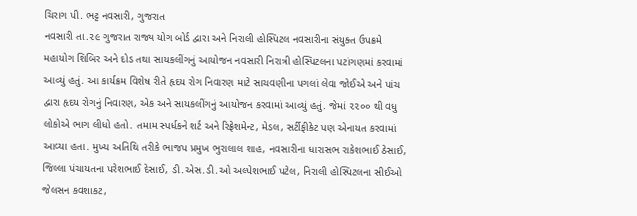ચિરાગ પી. ભટ્ટ નવસારી, ગુજરાત
નવસારી તા.૨૯ ગુજરાત રાજ્ય યોગ બોર્ડ દ્વારા અને નિરાલી હોસ્પિટલ નવસારીના સંયુક્ત ઉપક્રમે મહાયોગ શિબિર અને દોડ તથા સાયકલીંગનું આયોજન નવસારી નિરાત્રી હોસ્પિટલના પટાંગણમાં કરવામાં આવ્યું હતું. આ કાર્યક્રમ વિશેષ રીતે હૃદય રોગ નિવારણ માટે સાચવણીના પગલાં લેવા જોઈએ અને પાંચ દ્વારા હૃદય રોગનું નિવારણ, એક અને સાયકલીંગનું આયોજન કરવામાં આવ્યું હતું. જેમાં ૨૨૦૦ થી વધુ લોકોએ ભાગ લીધો હતો. તમામ સ્પર્ધકને શર્ટ અને રિફ્રેશમેન્ટ, મેડલ, સર્ટીફીકેટ પણ એનાયત કરવામાં આવ્યા હતા. મુખ્ય અતિથિ તરીકે ભાજપ પ્રમુખ ભુરાલાલ શાહ, નવસારીના ધારાસભ રાકેશભાઈ ઠેસાઈ, જિલ્લા પંચાયતના પરેશભાઈ દેસાઈ, ડી.એસ.ડી.ઓ અલ્પેશભાઈ પટેલ, નિરાલી હોસ્પિટલના સીઈઓ જેલસન કવશાકટ,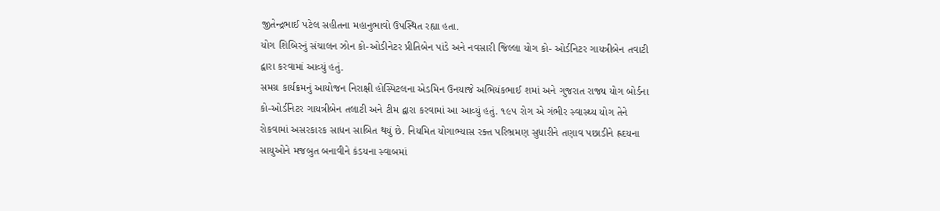જીતેન્દ્રભાઈ પટેલ સહીતના મહાનુભાવો ઉપસ્થિત રહ્યા હતા.
યોગ શિબિરનું સંચાલન ઝોન કો-ઓડીનેટર પ્રીતિબેન પાંડે અને નવસારી જિલ્લા યોગ કો- ઓર્ડનિટર ગાયત્રીબેન તવાટી દ્વારા કરવામાં આવ્યું હતું.
સમગ્ર કાર્યક્રમનું આયોજન નિરાક્ષી હોસ્પિટલના એડમિન ઉનયાજે અભિયંકભાઈ શમાં અને ગુજરાત રાજ્ય યોગ બોર્ડના કો-ઓર્ડીનેટર ગાયત્રીબેન તલાટી અને ટીમ દ્વારા કરવામાં આ આવ્યું હતું. ૧૯૫ રોગ એ ગંભીર સ્વાસ્થ્ય યોગ તેને રોકવામાં અસરકારક સાધન સાબિત થયું છે. નિયમિત યોગાભ્યાસ રક્ત પરિભ્રમણ સુધારીને તણાવ પછાડીને હ્રદયના સાયુઓને મજબુત બનાવીને કંડયના સ્વાબમાં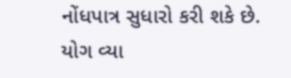નોંધપાત્ર સુધારો કરી શકે છે. યોગ વ્યા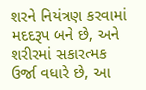શરને નિયંત્રણ કરવામાં મદદરૂપ બને છે, અને શરીરમાં સકારત્મક ઉર્જા વધારે છે, આ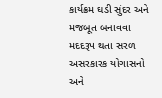કાર્યક્રમ ઘડી સુંદર અને મજબૂત બનાવવા મદદરૂપ થતા સરળ અસરકારક યોગાસનો અને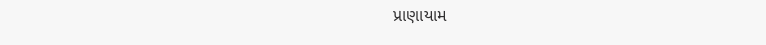પ્રાણાયામ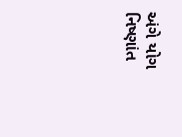અંગે યોગ નિષ્ણાંત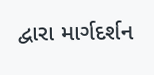દ્વારા માર્ગદર્શન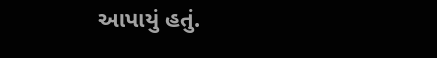આપાયું હતું.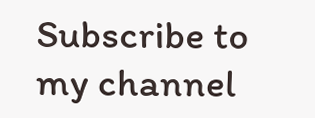Subscribe to my channel